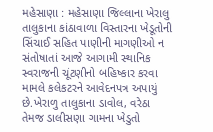મહેસાણા : મહેસાણા જિલ્લાના ખેરાલુ તાલુકાના કાંઠાવાળા વિસ્તારના ખેડૂતોની સિંચાઈ સહિત પાણીની માગણીઓ ન સંતોષાતાં આજે આગામી સ્થાનિક સ્વરાજની ચૂંટણીનો બહિષ્કાર કરવા મામલે કલેકટરને આવેદનપત્ર અપાયું છે.ખેરાળુ તાલુકાના ડાવોલ, વરેઠા તેમજ ડાલીસણા ગામના ખેડુતો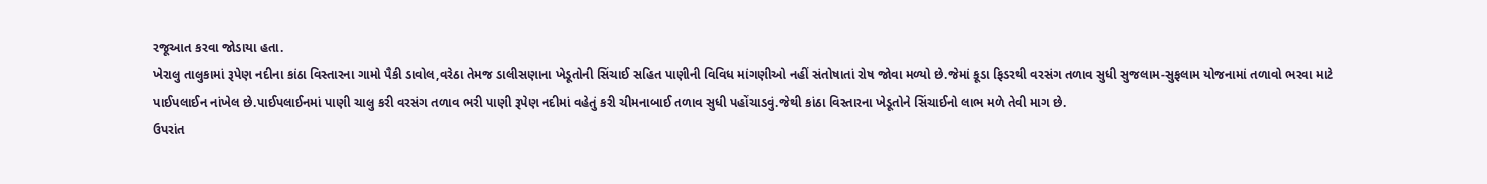રજૂઆત કરવા જોડાયા હતા.
ખેરાલુ તાલુકામાં રૂપેણ નદીના કાંઠા વિસ્તારના ગામો પૈકી ડાવોલ,વરેઠા તેમજ ડાલીસણાના ખેડૂતોની સિંચાઈ સહિત પાણીની વિવિધ માંગણીઓ નહીં સંતોષાતાં રોષ જોવા મળ્યો છે.જેમાં કૂડા ફિડરથી વરસંગ તળાવ સુધી સુજલામ-સુફલામ યોજનામાં તળાવો ભરવા માટે પાઈપલાઈન નાંખેલ છે.પાઈપલાઈનમાં પાણી ચાલુ કરી વરસંગ તળાવ ભરી પાણી રૂપેણ નદીમાં વહેતું કરી ચીમનાબાઈ તળાવ સુધી પહોંચાડવું.જેથી કાંઠા વિસ્તારના ખેડૂતોને સિંચાઈનો લાભ મળે તેવી માગ છે.
ઉપરાંત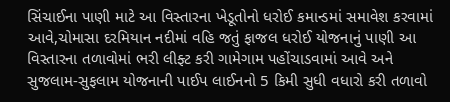સિંચાઈના પાણી માટે આ વિસ્તારના ખેડૂતોનો ધરોઈ કમાન્ડમાં સમાવેશ કરવામાં આવે,ચોમાસા દરમિયાન નદીમાં વહિ જતું ફાજલ ધરોઈ યોજનાનું પાણી આ વિસ્તારના તળાવોમાં ભરી લીફ્ટ કરી ગામેગામ પહોંચાડવામાં આવે અને સુજલામ-સુફલામ યોજનાની પાઈપ લાઈનનો 5 કિમી સુધી વધારો કરી તળાવો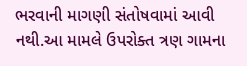ભરવાની માગણી સંતોષવામાં આવી નથી.આ મામલે ઉપરોક્ત ત્રણ ગામના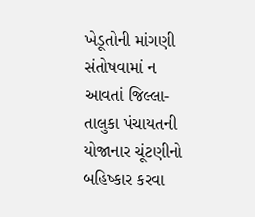ખેડૂતોની માંગણી સંતોષવામાં ન આવતાં જિલ્લા-તાલુકા પંચાયતની યોજાનાર ચૂંટણીનો બહિષ્કાર કરવા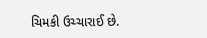ચિમકી ઉચ્ચારાઈ છે.